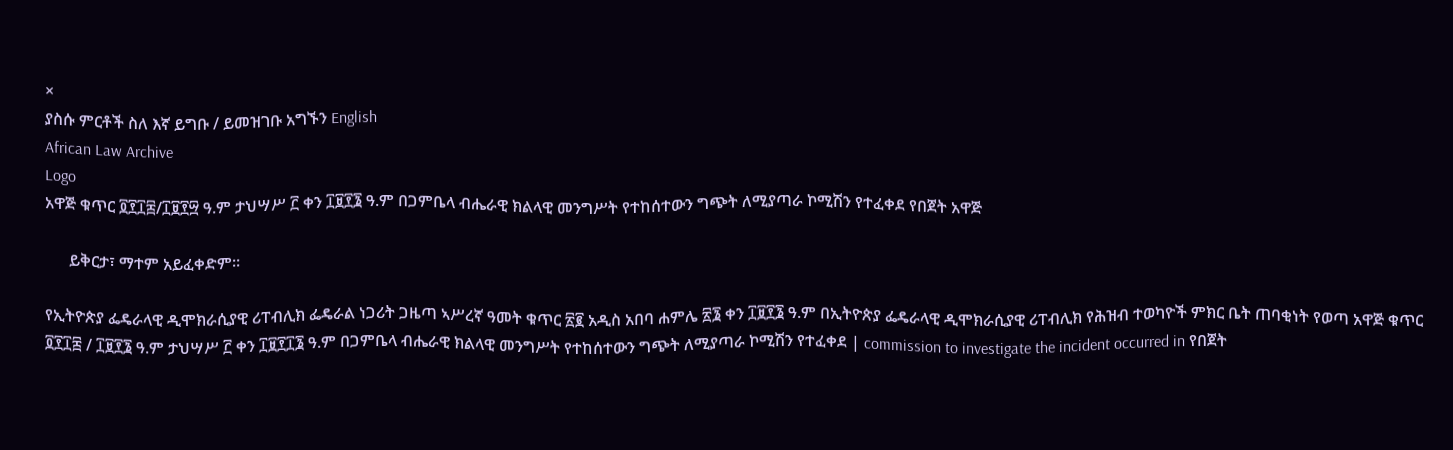×
ያስሱ ምርቶች ስለ እኛ ይግቡ / ይመዝገቡ አግኙን English
African Law Archive
Logo
አዋጅ ቁጥር ፬፻፲፰/፲፱፻፵ ዓ.ም ታህሣሥ ፫ ቀን ፲፱፻፮ ዓ.ም በጋምቤላ ብሔራዊ ክልላዊ መንግሥት የተከሰተውን ግጭት ለሚያጣራ ኮሚሽን የተፈቀደ የበጀት አዋጅ

      ይቅርታ፣ ማተም አይፈቀድም።

የኢትዮጵያ ፌዴራላዊ ዲሞክራሲያዊ ሪፐብሊክ ፌዴራል ነጋሪት ጋዜጣ ኣሥረኛ ዓመት ቁጥር ፳፪ አዲስ አበባ ሐምሌ ፳፮ ቀን ፲፱፻፮ ዓ.ም በኢትዮጵያ ፌዴራላዊ ዲሞክራሲያዊ ሪፐብሊክ የሕዝብ ተወካዮች ምክር ቤት ጠባቂነት የወጣ አዋጅ ቁጥር ፬፻፲፰ / ፲፱፻፮ ዓ.ም ታህሣሥ ፫ ቀን ፲፱፻፲፮ ዓ.ም በጋምቤላ ብሔራዊ ክልላዊ መንግሥት የተከሰተውን ግጭት ለሚያጣራ ኮሚሽን የተፈቀደ | commission to investigate the incident occurred in የበጀት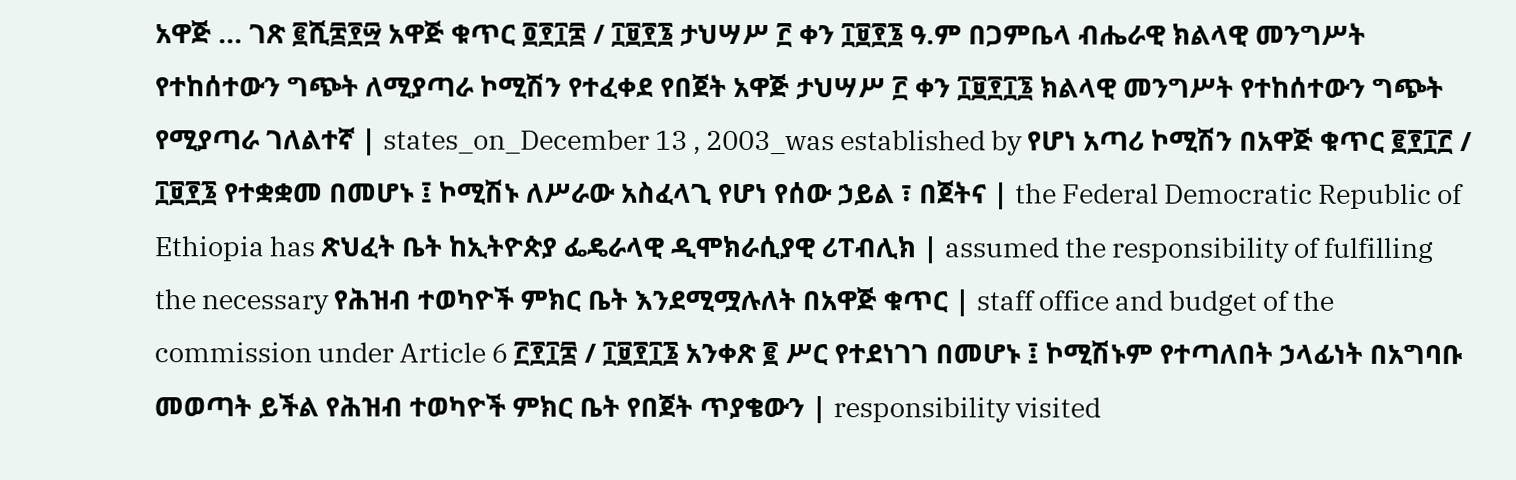አዋጅ ... ገጽ ፪ሺ፰፻፵ አዋጅ ቁጥር ፬፻፲፰ / ፲፱፻፮ ታህሣሥ ፫ ቀን ፲፱፻፮ ዓ.ም በጋምቤላ ብሔራዊ ክልላዊ መንግሥት የተከሰተውን ግጭት ለሚያጣራ ኮሚሽን የተፈቀደ የበጀት አዋጅ ታህሣሥ ፫ ቀን ፲፱፻፲፮ ክልላዊ መንግሥት የተከሰተውን ግጭት የሚያጣራ ገለልተኛ | states_on_December 13 , 2003_was established by የሆነ አጣሪ ኮሚሽን በአዋጅ ቁጥር ፪፻፲፫ / ፲፱፻፮ የተቋቋመ በመሆኑ ፤ ኮሚሽኑ ለሥራው አስፈላጊ የሆነ የሰው ኃይል ፣ በጀትና | the Federal Democratic Republic of Ethiopia has ጽህፈት ቤት ከኢትዮጵያ ፌዴራላዊ ዲሞክራሲያዊ ሪፐብሊክ | assumed the responsibility of fulfilling the necessary የሕዝብ ተወካዮች ምክር ቤት እንደሚሟሉለት በአዋጅ ቁጥር | staff office and budget of the commission under Article 6 ፫፻፲፰ / ፲፱፻፲፮ አንቀጽ ፪ ሥር የተደነገገ በመሆኑ ፤ ኮሚሽኑም የተጣለበት ኃላፊነት በአግባቡ መወጣት ይችል የሕዝብ ተወካዮች ምክር ቤት የበጀት ጥያቄውን | responsibility visited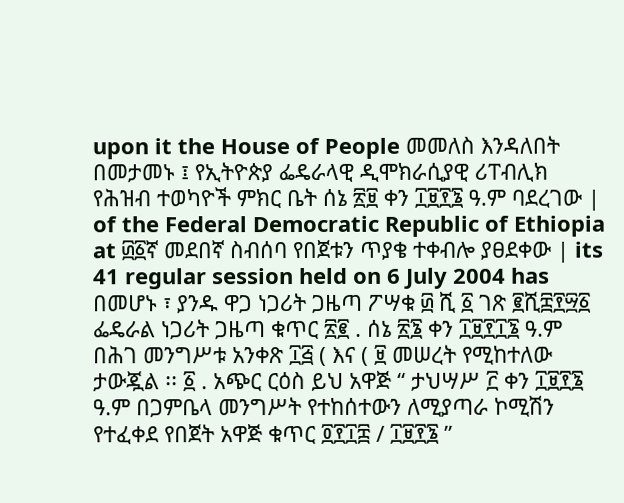upon it the House of People መመለስ እንዳለበት በመታመኑ ፤ የኢትዮጵያ ፌዴራላዊ ዲሞክራሲያዊ ሪፐብሊክ የሕዝብ ተወካዮች ምክር ቤት ሰኔ ፳፱ ቀን ፲፱፻፮ ዓ.ም ባደረገው | of the Federal Democratic Republic of Ethiopia at ፴፩ኛ መደበኛ ስብሰባ የበጀቱን ጥያቄ ተቀብሎ ያፀደቀው | its 41 regular session held on 6 July 2004 has በመሆኑ ፣ ያንዱ ዋጋ ነጋሪት ጋዜጣ ፖሣቁ ፴ ሺ ፩ ገጽ ፪ሺ፰፻፵፩ ፌዴራል ነጋሪት ጋዜጣ ቁጥር ፳፪ . ሰኔ ፳፮ ቀን ፲፱፻፲፮ ዓ.ም በሕገ መንግሥቱ አንቀጽ ፲፭ ( እና ( ፱ መሠረት የሚከተለው ታውጇል ፡፡ ፩ . አጭር ርዕስ ይህ አዋጅ “ ታህሣሥ ፫ ቀን ፲፱፻፮ ዓ.ም በጋምቤላ መንግሥት የተከሰተውን ለሚያጣራ ኮሚሽን የተፈቀደ የበጀት አዋጅ ቁጥር ፬፻፲፰ / ፲፱፻፮ ”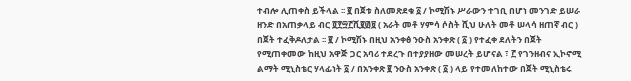ተብሎ ሊጠቀስ ይችላል ፡፡ ፪ በጀቱ ስለመጽደቁ ፩ / ኮሚሽኑ ሥራውን ተገቢ በሆነ መንገድ ይሠራ ዘንድ በአጠቃላይ ብር ፬፻፵፫ሺ፪፴፱ ( አራት መቶ ሃምሳ ሶስት ሺህ ሁለት መቶ ሠላሳ ዘጠኛ ብር ) በጀት ተፈቅዶለታል ፡፡ ፪ / ኮሚሽኑ በዚህ አንቀፅ ንዑስ አንቀጽ ( ፩ ) የተፈቀ ደለትን በጀት የሚጠቀመው ከዚህ አዋጅ ጋር አባሪ ተደረጉ በተያያዘው መሠረት ይሆናል ፣ ፫ የገንዘብና ኢኮኖሚ ልማት ሚኒስቴር ሃላፊነት ፩ / በአንቀጽ ፪ ንዑስ አንቀጽ ( ፩ ) ላይ የተመለከተው በጀት ሚኒስቴሩ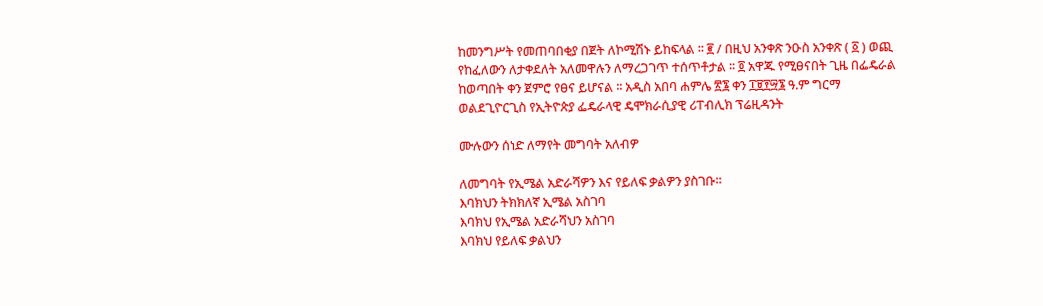ከመንግሥት የመጠባበቂያ በጀት ለኮሚሽኑ ይከፍላል ፡፡ ፪ / በዚህ አንቀጽ ንዑስ አንቀጽ ( ፩ ) ወጪ የከፈለውን ለታቀደለት አለመዋሉን ለማረጋገጥ ተሰጥቶታል ፡፡ ፬ አዋጁ የሚፀናበት ጊዜ በፌዴራል ከወጣበት ቀን ጀምሮ የፀና ይሆናል ፡፡ አዲስ አበባ ሐምሌ ፳፮ ቀን ፲፱፻፵፮ ዓ.ም ግርማ ወልደጊዮርጊስ የኢትዮጵያ ፌዴራላዊ ዴሞክራሲያዊ ሪፐብሊክ ፕሬዚዳንት

ሙሉውን ሰነድ ለማየት መግባት አለብዎ

ለመግባት የኢሜል አድራሻዎን እና የይለፍ ቃልዎን ያስገቡ።
እባክህን ትክክለኛ ኢሜል አስገባ
እባክህ የኢሜል አድራሻህን አስገባ
እባክህ የይለፍ ቃልህን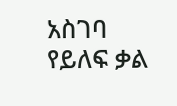አስገባ
የይለፍ ቃል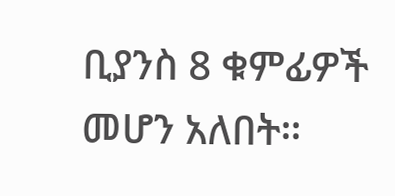ቢያንስ 8 ቁምፊዎች መሆን አለበት።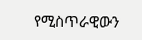የሚስጥራዊውን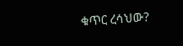ቁጥር ረሳህው?